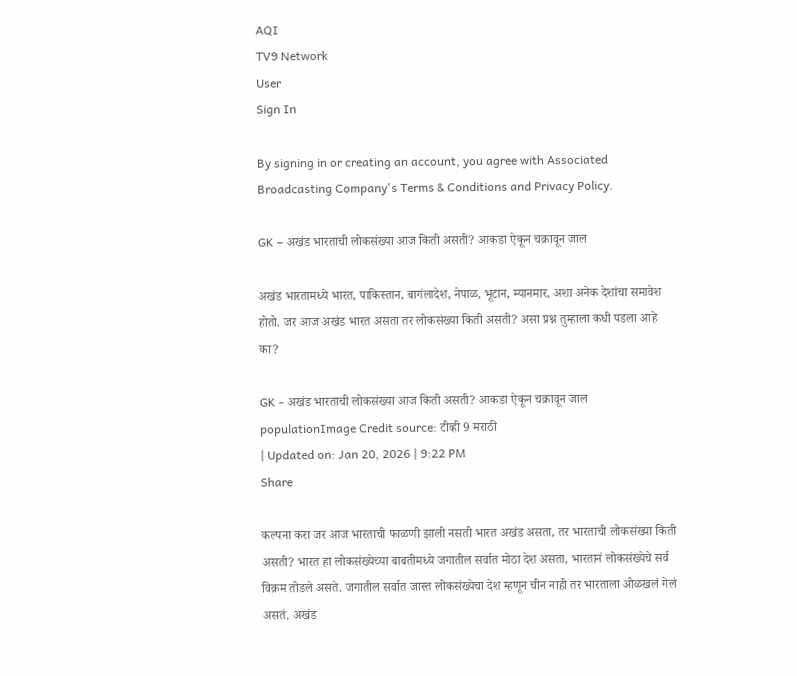AQI
TV9 Network
User
Sign In

By signing in or creating an account, you agree with Associated Broadcasting Company's Terms & Conditions and Privacy Policy.

GK – अखंड भारताची लोकसंख्या आज किती असती? आकडा ऐकून चक्रावून जाल

अखंड भारतामध्ये भारत, पाकिस्तान, बागंलादेश, नेपाळ, भूटान, म्यानमार, अशा अनेक देशांचा समावेश होतो. जर आज अखंड भारत असता तर लोकसंख्या किती असती? असा प्रश्न तुम्हाला कधी पडला आहे का?

GK - अखंड भारताची लोकसंख्या आज किती असती? आकडा ऐकून चक्रावून जाल
populationImage Credit source: टीव्ही 9 मराठी
| Updated on: Jan 20, 2026 | 9:22 PM
Share

कल्पना करा जर आज भारताची फाळणी झाली नसती भारत अखंड असता, तर भारताची लोकसंख्या किती असती? भारत हा लोकसंख्येच्या बाबतीमध्ये जगातील सर्वात मोठा देश असता, भारतानं लोकसंख्येचे सर्व विक्रम तोडले असते. जगातील सर्वात जास्त लोकसंख्येचा देश म्हणून चीन नाही तर भारताला ओळखलं गेलं असतं. अखंड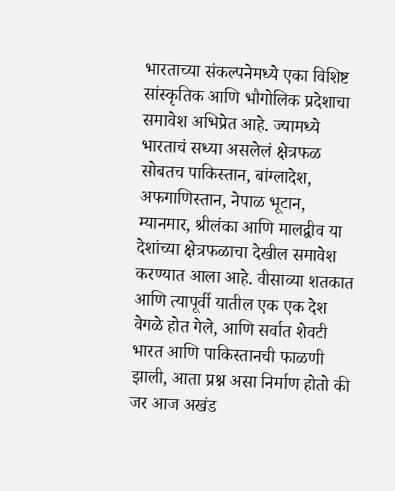भारताच्या संकल्पनेमध्ये एका विशिष्ट सांस्कृतिक आणि भौगोलिक प्रदेशाचा समावेश अभिप्रेत आहे. ज्यामध्ये भारताचं सध्या असलेलं क्षेत्रफळ सोबतच पाकिस्तान, बांग्लादेश, अफगाणिस्तान, नेपाळ भूटान, म्यानमार, श्रीलंका आणि मालद्वीव या देशांच्या क्षेत्रफळाचा देखील समावेश करण्यात आला आहे. वीसाव्या शतकात आणि त्यापूर्वी यातील एक एक देश वेगळे होत गेले, आणि सर्वात शेवटी भारत आणि पाकिस्तानची फाळणी झाली, आता प्रश्न असा निर्माण होतो की जर आज अखंड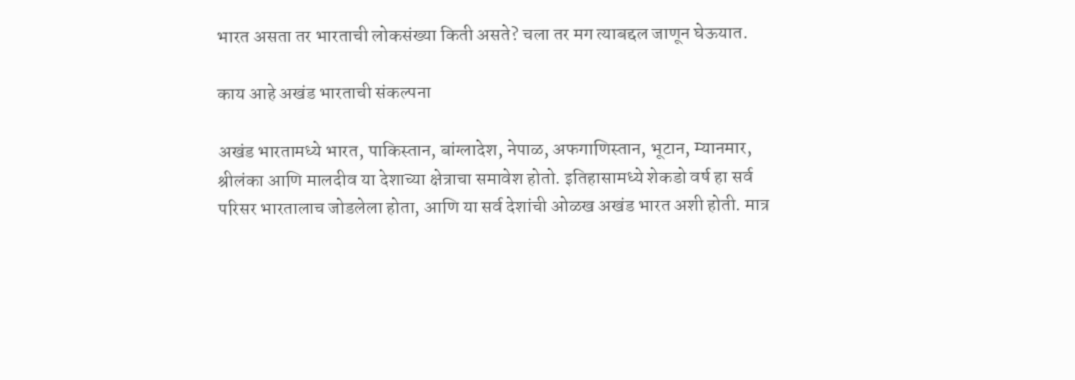भारत असता तर भारताची लोकसंख्या किती असते? चला तर मग त्याबद्दल जाणून घेऊयात.

काय आहे अखंड भारताची संकल्पना

अखंड भारतामध्ये भारत, पाकिस्तान, बांग्लादेश, नेपाळ, अफगाणिस्तान, भूटान, म्यानमार, श्रीलंका आणि मालदीव या देशाच्या क्षेत्राचा समावेश होतो. इतिहासामध्ये शेकडो वर्ष हा सर्व परिसर भारतालाच जोडलेला होता, आणि या सर्व देशांची ओळख अखंड भारत अशी होती. मात्र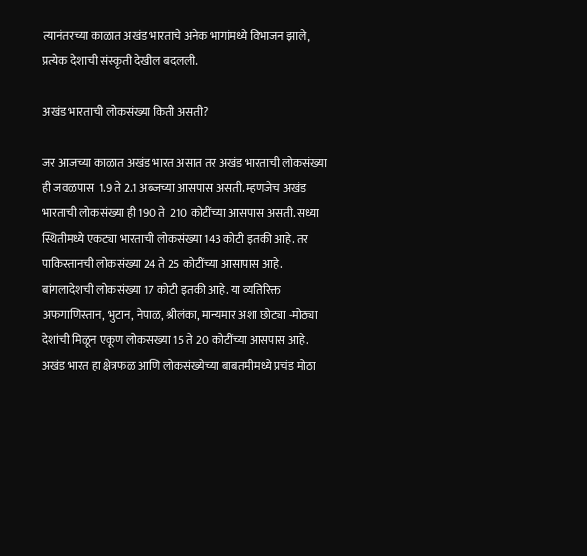त्यानंतरच्या काळात अखंड भारताचे अनेक भागांमध्ये विभाजन झाले, प्रत्येक देशाची संस्कृती देखील बदलली.

अखंड भारताची लोकसंख्या किती असती?

जर आजच्या काळात अखंड भारत असात तर अखंड भारताची लोकसंख्या ही जवळपास  1.9 ते 2.1 अब्जच्या आसपास असती. म्हणजेच अखंड भारताची लोकसंख्या ही 190 ते  210 कोटींच्या आसपास असती. सध्या स्थितीमध्ये एकट्या भारताची लोकसंख्या 143 कोटी इतकी आहे. तर पाकिस्तानची लोकसंख्या 24 ते 25 कोटींच्या आसापास आहे. बांगलादेशची लोकसंख्या 17 कोटी इतकी आहे. या व्यतिरिक्त अफगाणिस्तान, भुटान, नेपाळ, श्रीलंका, मान्यमार अशा छोट्या -मोठ्या देशांची मिळून एकूण लोकसख्या 15 ते 20 कोटींच्या आसपास आहे. अखंड भारत हा क्षेत्रफळ आणि लोकसंख्येच्या बाबतमीमध्ये प्रचंड मोठा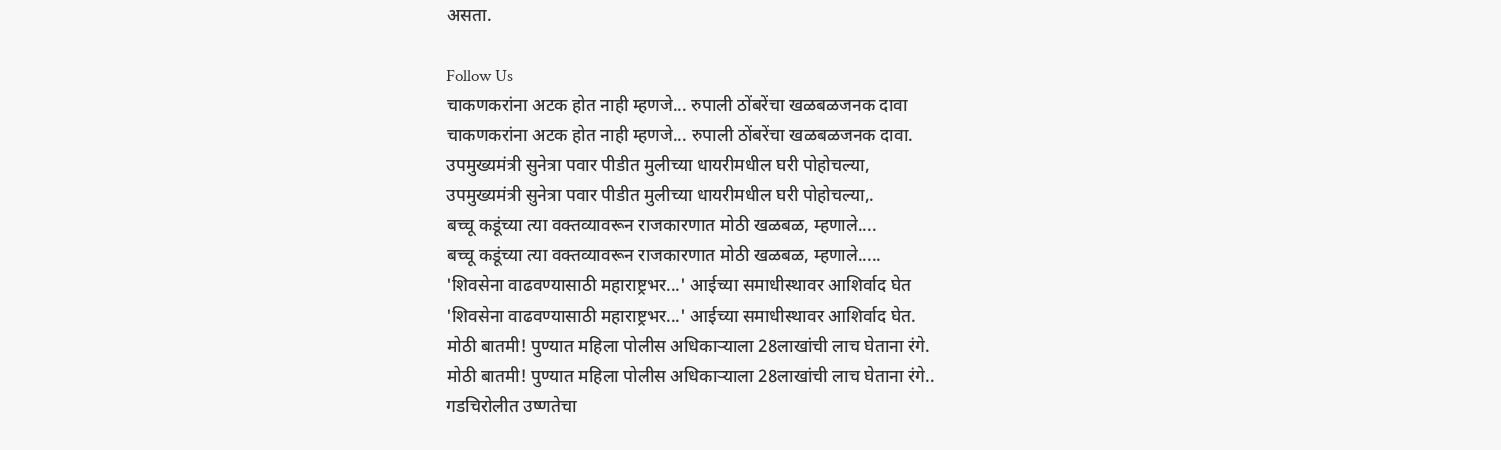असता.

Follow Us
चाकणकरांना अटक होत नाही म्हणजे... रुपाली ठोंबरेंचा खळबळजनक दावा
चाकणकरांना अटक होत नाही म्हणजे... रुपाली ठोंबरेंचा खळबळजनक दावा.
उपमुख्यमंत्री सुनेत्रा पवार पीडीत मुलीच्या धायरीमधील घरी पोहोचल्या,
उपमुख्यमंत्री सुनेत्रा पवार पीडीत मुलीच्या धायरीमधील घरी पोहोचल्या,.
बच्चू कडूंच्या त्या वक्तव्यावरून राजकारणात मोठी खळबळ, म्हणाले....
बच्चू कडूंच्या त्या वक्तव्यावरून राजकारणात मोठी खळबळ, म्हणाले.....
'शिवसेना वाढवण्यासाठी महाराष्ट्रभर...' आईच्या समाधीस्थावर आशिर्वाद घेत
'शिवसेना वाढवण्यासाठी महाराष्ट्रभर...' आईच्या समाधीस्थावर आशिर्वाद घेत.
मोठी बातमी! पुण्यात महिला पोलीस अधिकाऱ्याला 28लाखांची लाच घेताना रंगे.
मोठी बातमी! पुण्यात महिला पोलीस अधिकाऱ्याला 28लाखांची लाच घेताना रंगे..
गडचिरोलीत उष्णतेचा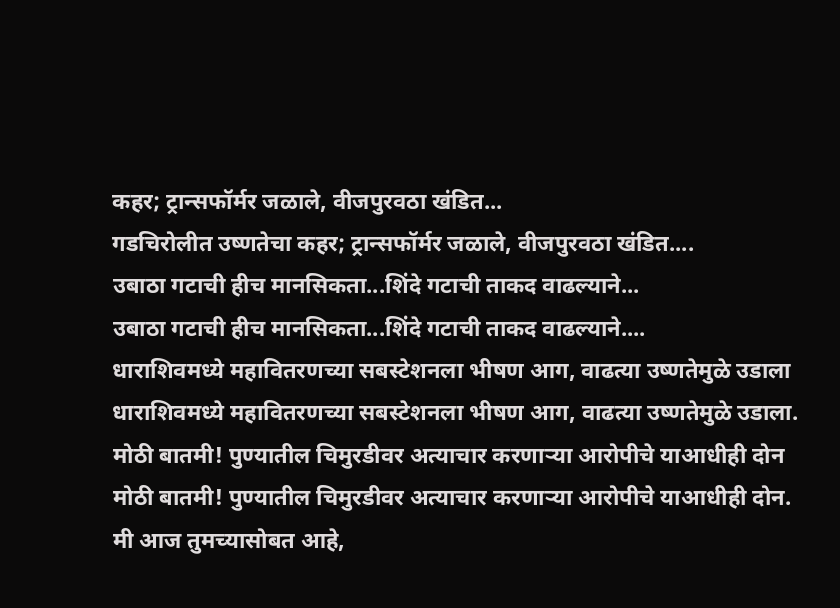कहर; ट्रान्सफॉर्मर जळाले, वीजपुरवठा खंडित...
गडचिरोलीत उष्णतेचा कहर; ट्रान्सफॉर्मर जळाले, वीजपुरवठा खंडित....
उबाठा गटाची हीच मानसिकता...शिंदे गटाची ताकद वाढल्याने...
उबाठा गटाची हीच मानसिकता...शिंदे गटाची ताकद वाढल्याने....
धाराशिवमध्ये महावितरणच्या सबस्टेशनला भीषण आग, वाढत्या उष्णतेमुळे उडाला
धाराशिवमध्ये महावितरणच्या सबस्टेशनला भीषण आग, वाढत्या उष्णतेमुळे उडाला.
मोठी बातमी! पुण्यातील चिमुरडीवर अत्याचार करणाऱ्या आरोपीचे याआधीही दोन
मोठी बातमी! पुण्यातील चिमुरडीवर अत्याचार करणाऱ्या आरोपीचे याआधीही दोन.
मी आज तुमच्यासोबत आहे,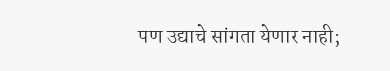पण उद्याचे सांगता येणार नाही;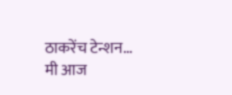ठाकरेंच टेन्शन...
मी आज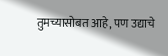तुमच्यासोबत आहे, पण उद्याचे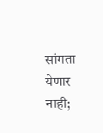सांगता येणार नाही;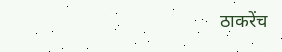ठाकरेंच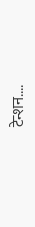टेन्शन....